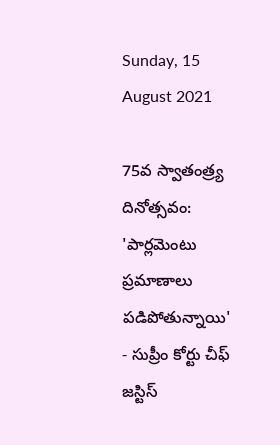Sunday, 15 August 2021

75వ స్వాతంత్ర్య దినోత్సవం: 'పార్లమెంటు ప్రమాణాలు పడిపోతున్నాయి' - సుప్రీం కోర్టు చీఫ్ జస్టిస్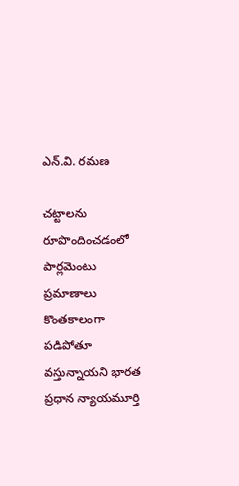ఎన్‌.వి. రమణ

చట్టాలను రూపొందించడంలో పార్లమెంటు ప్రమాణాలు కొంతకాలంగా పడిపోతూ వస్తున్నాయని భారత ప్రధాన న్యాయమూర్తి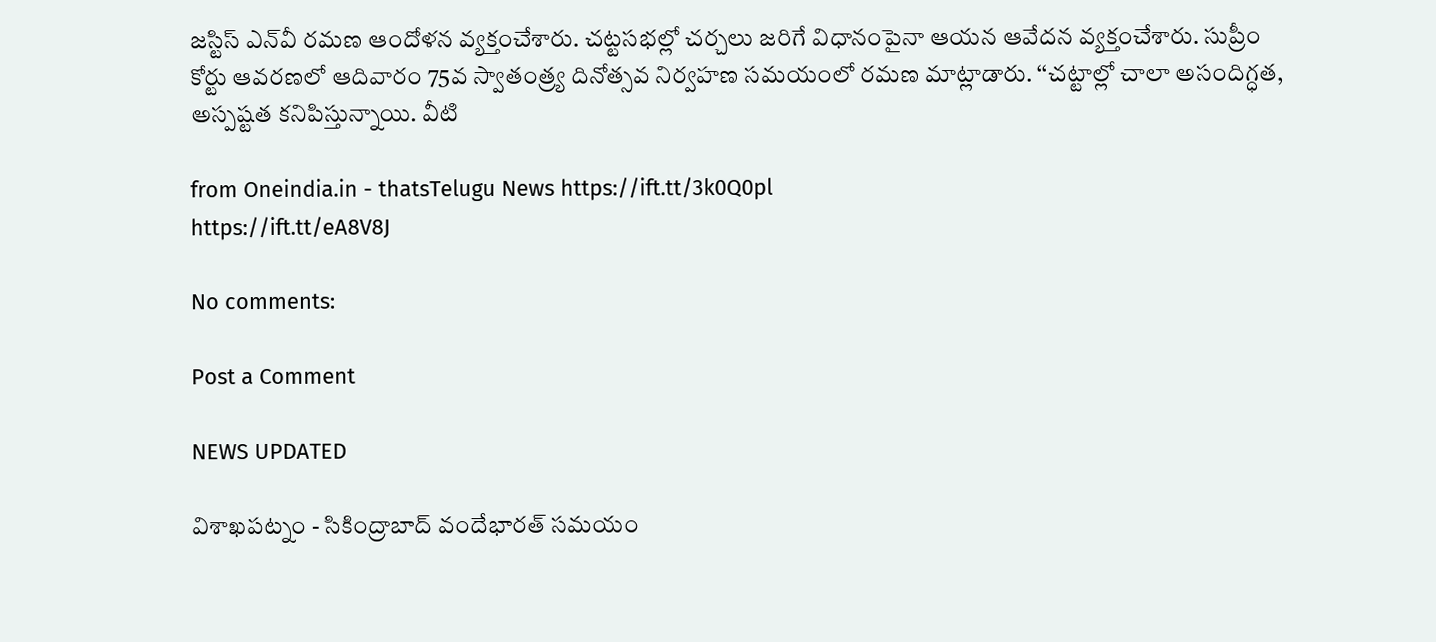జస్టిస్ ఎన్‌వీ రమణ ఆందోళన వ్యక్తంచేశారు. చట్టసభల్లో చర్చలు జరిగే విధానంపైనా ఆయన ఆవేదన వ్యక్తంచేశారు. సుప్రీం కోర్టు ఆవరణలో ఆదివారం 75వ స్వాతంత్ర్య దినోత్సవ నిర్వహణ సమయంలో రమణ మాట్లాడారు. ‘‘చట్టాల్లో చాలా అసందిగ్ధత, అస్పష్టత కనిపిస్తున్నాయి. వీటి

from Oneindia.in - thatsTelugu News https://ift.tt/3k0Q0pl
https://ift.tt/eA8V8J

No comments:

Post a Comment

NEWS UPDATED

విశాఖపట్నం - సికింద్రాబాద్ వందేభారత్ సమయం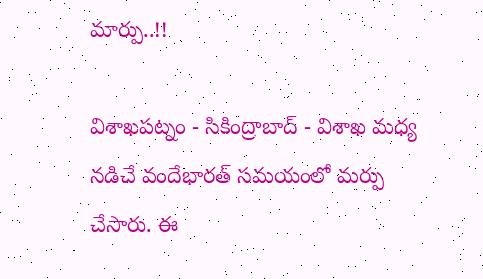మార్పు..!!

విశాఖపట్నం - సికింద్రాబాద్ - విశాఖ మధ్య నడిచే వందేభారత్ సమయంలో మర్పు చేసారు. ఈ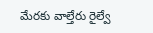మేరకు వాల్తేరు రైల్వే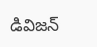డివిజన్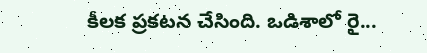కీలక ప్రకటన చేసింది. ఒడిశాలో రై...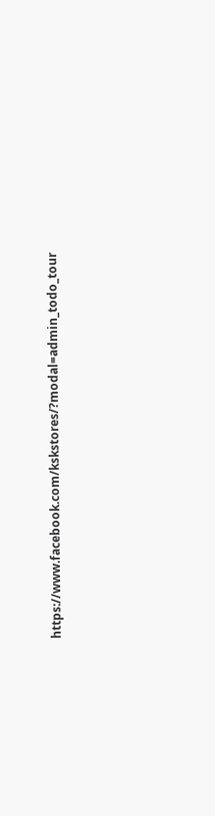https://www.facebook.com/kskstores/?modal=admin_todo_tour